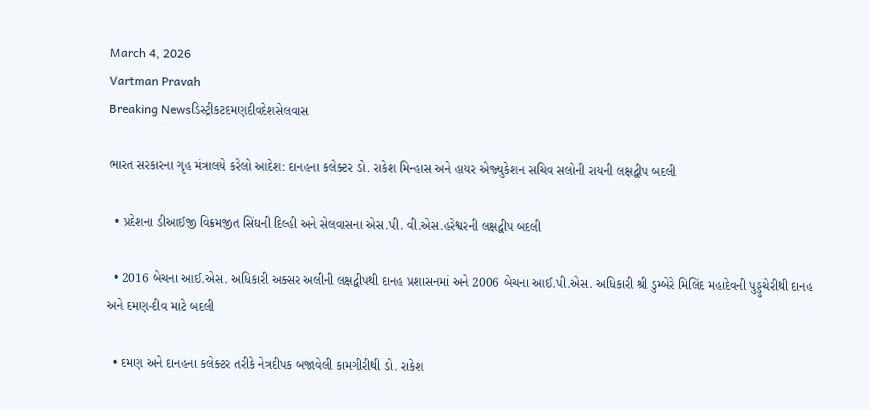March 4, 2026
Vartman Pravah
Breaking Newsડિસ્ટ્રીકટદમણદીવદેશસેલવાસ

ભારત સરકારના ગૃહ મંત્રાલયે કરેલો આદેશ: દાનહના કલેક્‍ટર ડો. રાકેશ મિન્‍હાસ અને હાયર એજ્‍યુકેશન સચિવ સલોની રાયની લક્ષદ્વીપ બદલી

  • પ્રદેશના ડીઆઈજી વિક્રમજીત સિંઘની દિલ્‍હી અને સેલવાસના એસ.પી. વી.એસ.હરેશ્વરની લક્ષદ્વીપ બદલી

  • 2016 બેચના આઈ.એસ. અધિકારી અક્‍સર અલીની લક્ષદ્વીપથી દાનહ પ્રશાસનમાં અને 2006 બેચના આઈ.પી.એસ. અધિકારી શ્રી ડુમ્‍બેરે મિલિંદ મહાદેવની પુડ્ડુચેરીથી દાનહ અને દમણ-દીવ માટે બદલી

  • દમણ અને દાનહના કલેક્‍ટર તરીકે નેત્રદીપક બજાવેલી કામગીરીથી ડો. રાકેશ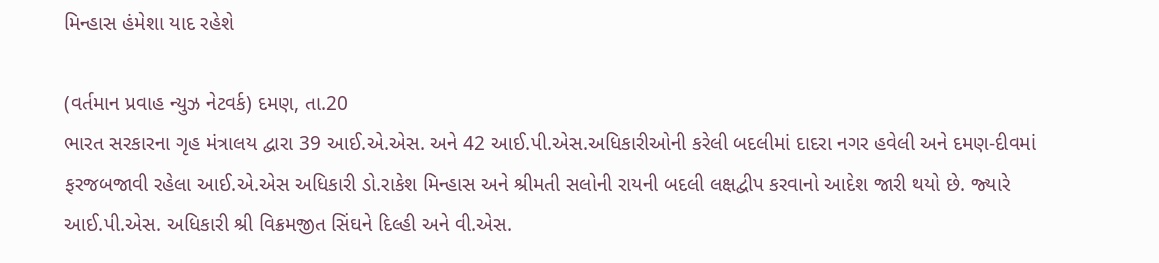મિન્‍હાસ હંમેશા યાદ રહેશે

(વર્તમાન પ્રવાહ ન્‍યુઝ નેટવર્ક) દમણ, તા.20
ભારત સરકારના ગૃહ મંત્રાલય દ્વારા 39 આઈ.એ.એસ. અને 42 આઈ.પી.એસ.અધિકારીઓની કરેલી બદલીમાં દાદરા નગર હવેલી અને દમણ-દીવમાં ફરજબજાવી રહેલા આઈ.એ.એસ અધિકારી ડો.રાકેશ મિન્‍હાસ અને શ્રીમતી સલોની રાયની બદલી લક્ષદ્વીપ કરવાનો આદેશ જારી થયો છે. જ્‍યારે આઈ.પી.એસ. અધિકારી શ્રી વિક્રમજીત સિંઘને દિલ્‍હી અને વી.એસ.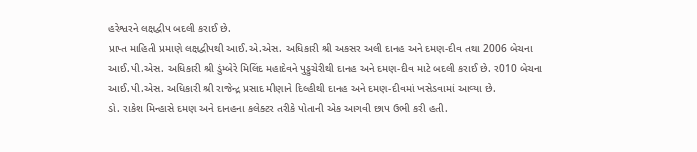હરેશ્વરને લક્ષદ્વીપ બદલી કરાઈ છે.
પ્રાપ્ત માહિતી પ્રમાણે લક્ષદ્વીપથી આઈ.એ.એસ. અધિકારી શ્રી અકસર અલી દાનહ અને દમણ-દીવ તથા 2006 બેચના આઈ.પી.એસ. અધિકારી શ્રી ડુંમ્‍બેરે મિલિંદ મહાદેવને પુડ્ડુચેરીથી દાનહ અને દમણ-દીવ માટે બદલી કરાઈ છે. ર010 બેચના આઈ.પી.એસ. અધિકારી શ્રી રાજેન્‍દ્ર પ્રસાદ મીણાને દિલ્‍હીથી દાનહ અને દમણ-દીવમાં ખસેડવામાં આવ્‍યા છે.
ડો. રાકેશ મિન્‍હાસે દમણ અને દાનહના કલેક્‍ટર તરીકે પોતાની એક આગવી છાપ ઉભી કરી હતી.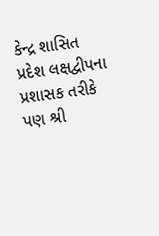કેન્‍દ્ર શાસિત પ્રદેશ લક્ષદ્વીપના પ્રશાસક તરીકે પણ શ્રી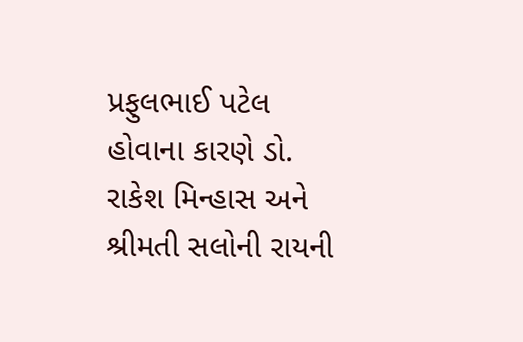પ્રફુલભાઈ પટેલ હોવાના કારણે ડો. રાકેશ મિન્‍હાસ અને શ્રીમતી સલોની રાયની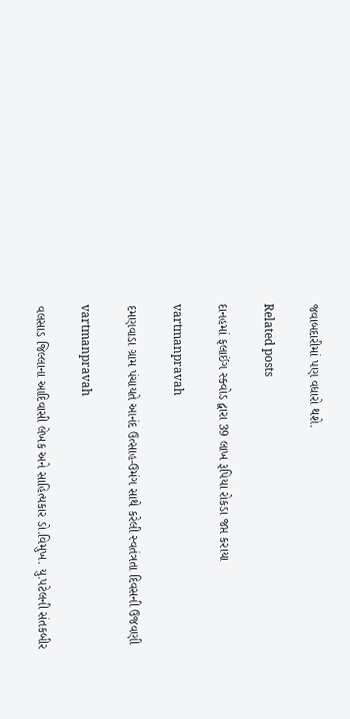જવાબદારીમાં પણ વધારો થશે.

Related posts

દાનહમાં ફલાઈંગ સ્‍ક્‍વોડ દ્વારા 39 લાખ રૂપિયા રોકડા જપ્ત કરાયા

vartmanpravah

દમણવાડા ગ્રામ પંચાયતે આનંદ ઉત્‍સાહ-ઉમંગ સાથે કરેલી સ્‍વતંત્રતા દિવસની ઉજવણી

vartmanpravah

વલસાડ જિલ્લાના આદિવાસી લેખક અને સાહિત્‍યકાર ડો.વિમુખ. યુ.પટેલની સંતકબીર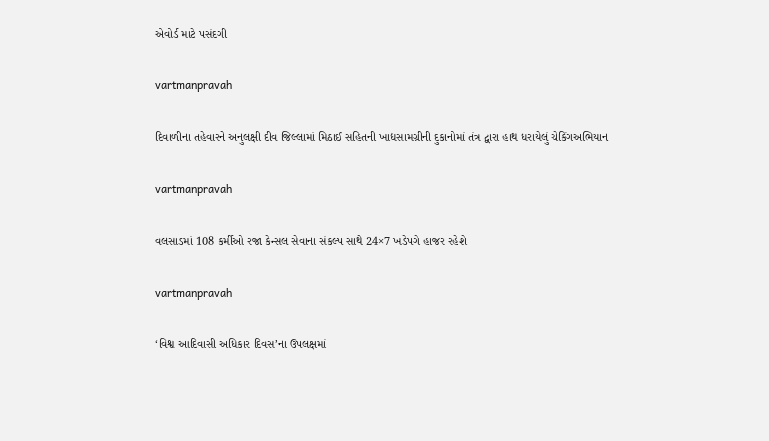એવોર્ડ માટે પસંદગી

vartmanpravah

દિવાળીના તહેવારને અનુલક્ષી દીવ જિલ્લામાં મિઠાઈ સહિતની ખાદ્યસામગ્રીની દુકાનોમાં તંત્ર દ્વારા હાથ ધરાયેલું ચેકિંગઅભિયાન

vartmanpravah

વલસાડમાં 108 કર્મીઓ રજા કેન્‍સલ સેવાના સંકલ્‍પ સાથે 24×7 ખડેપગે હાજર રહેશે

vartmanpravah

‘વિશ્વ આદિવાસી અધિકાર દિવસ’ના ઉપલક્ષમાં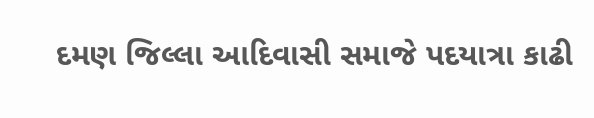દમણ જિલ્લા આદિવાસી સમાજે પદયાત્રા કાઢી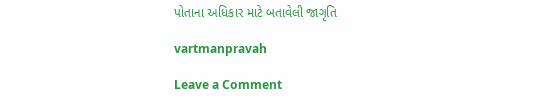પોતાના અધિકાર માટે બતાવેલી જાગૃતિ

vartmanpravah

Leave a Comment